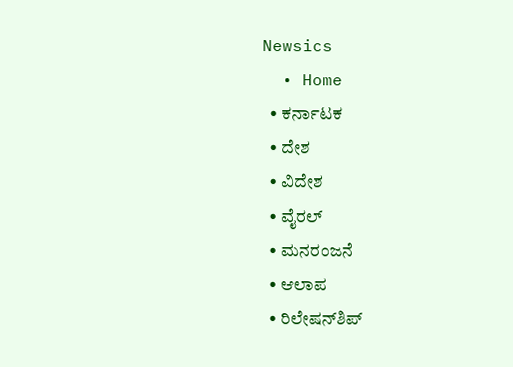Newsics
  • Home
  • ಕರ್ನಾಟಕ
  • ದೇಶ
  • ವಿದೇಶ
  • ವೈರಲ್
  • ಮನರಂಜನೆ
  • ಆಲಾಪ
  • ರಿಲೇಷನ್‌ಶಿಪ್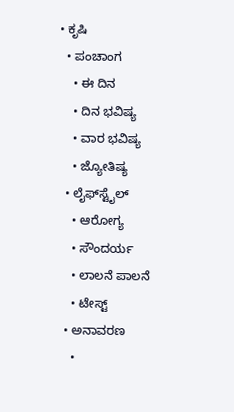• ಕೃಷಿ
  • ಪಂಚಾಂಗ
    • ಈ ದಿನ
    • ದಿನ ಭವಿಷ್ಯ
    • ವಾರ ಭವಿಷ್ಯ
    • ಜ್ಯೋತಿಷ್ಯ
  • ಲೈಫ್‌ಸ್ಟೈಲ್
    • ಆರೋಗ್ಯ
    • ಸೌಂದರ್ಯ
    • ಲಾಲನೆ ಪಾಲನೆ
    • ಟೇಸ್ಟ್
  • ಅನಾವರಣ
    •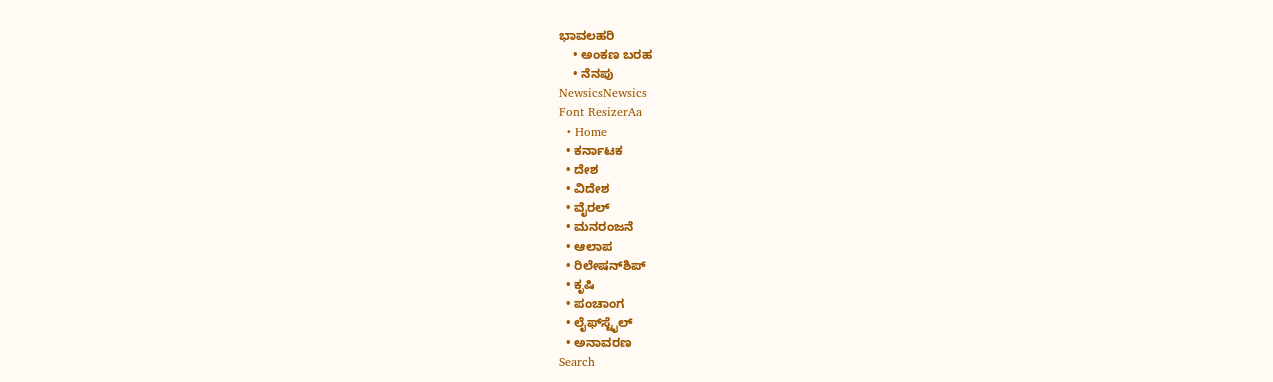ಭಾವಲಹರಿ
    • ಅಂಕಣ ಬರಹ
    • ನೆನಪು
NewsicsNewsics
Font ResizerAa
  • Home
  • ಕರ್ನಾಟಕ
  • ದೇಶ
  • ವಿದೇಶ
  • ವೈರಲ್
  • ಮನರಂಜನೆ
  • ಆಲಾಪ
  • ರಿಲೇಷನ್‌ಶಿಪ್
  • ಕೃಷಿ
  • ಪಂಚಾಂಗ
  • ಲೈಫ್‌ಸ್ಟೈಲ್
  • ಅನಾವರಣ
Search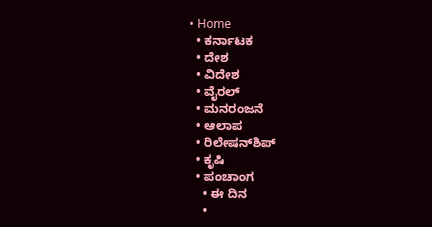• Home
  • ಕರ್ನಾಟಕ
  • ದೇಶ
  • ವಿದೇಶ
  • ವೈರಲ್
  • ಮನರಂಜನೆ
  • ಆಲಾಪ
  • ರಿಲೇಷನ್‌ಶಿಪ್
  • ಕೃಷಿ
  • ಪಂಚಾಂಗ
    • ಈ ದಿನ
    •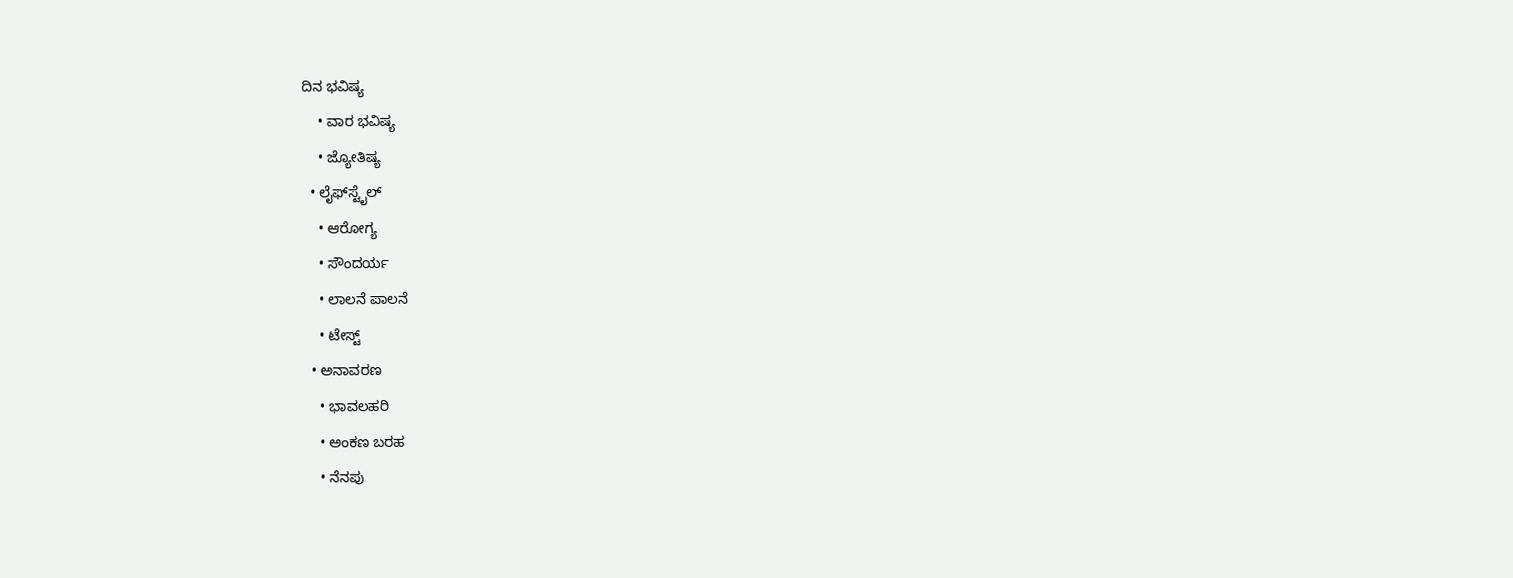ದಿನ ಭವಿಷ್ಯ
    • ವಾರ ಭವಿಷ್ಯ
    • ಜ್ಯೋತಿಷ್ಯ
  • ಲೈಫ್‌ಸ್ಟೈಲ್
    • ಆರೋಗ್ಯ
    • ಸೌಂದರ್ಯ
    • ಲಾಲನೆ ಪಾಲನೆ
    • ಟೇಸ್ಟ್
  • ಅನಾವರಣ
    • ಭಾವಲಹರಿ
    • ಅಂಕಣ ಬರಹ
    • ನೆನಪು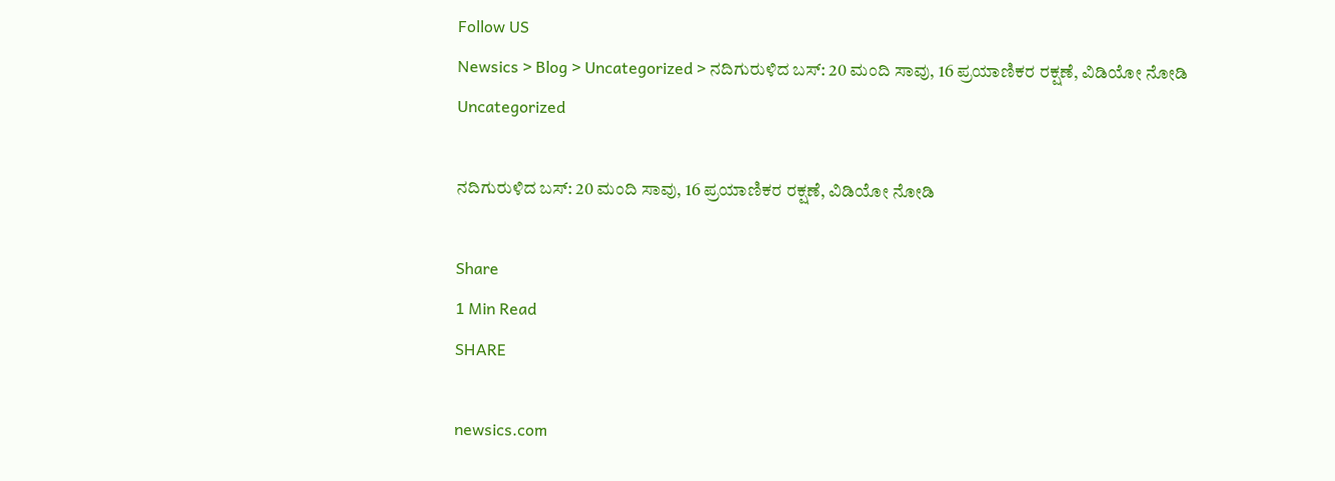Follow US
Newsics > Blog > Uncategorized > ನದಿಗುರುಳಿದ ಬಸ್: 20 ಮಂದಿ ಸಾವು, 16 ಪ್ರಯಾಣಿಕರ ರಕ್ಷಣೆ, ವಿಡಿಯೋ ನೋಡಿ
Uncategorized

ನದಿಗುರುಳಿದ ಬಸ್: 20 ಮಂದಿ ಸಾವು, 16 ಪ್ರಯಾಣಿಕರ ರಕ್ಷಣೆ, ವಿಡಿಯೋ ನೋಡಿ

Share
1 Min Read
SHARE

newsics.com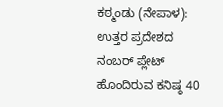ಕಠ್ಮಂಡು (ನೇಪಾಳ): ಉತ್ತರ ಪ್ರದೇಶದ ನಂಬರ್ ಪ್ಲೇಟ್ ಹೊಂದಿರುವ ಕನಿಷ್ಠ 40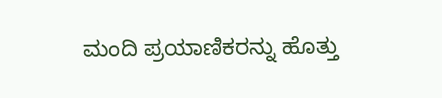ಮಂದಿ ಪ್ರಯಾಣಿಕರನ್ನು ಹೊತ್ತು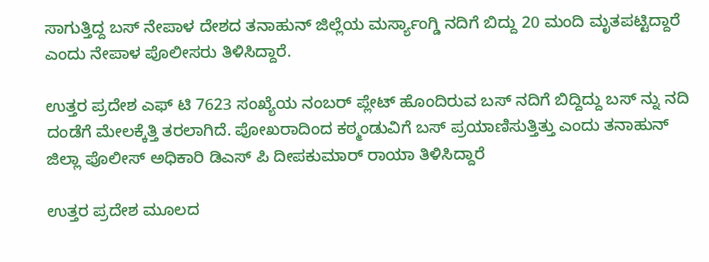ಸಾಗುತ್ತಿದ್ದ ಬಸ್ ನೇಪಾಳ ದೇಶದ ತನಾಹುನ್ ಜಿಲ್ಲೆಯ ಮರ್ಸ್ಯಾಂಗ್ಡಿ ನದಿಗೆ ಬಿದ್ದು 20 ಮಂದಿ ಮೃತಪಟ್ಟಿದ್ದಾರೆ ಎಂದು ನೇಪಾಳ ಪೊಲೀಸರು ತಿಳಿಸಿದ್ದಾರೆ.

ಉತ್ತರ ಪ್ರದೇಶ ಎಫ್ ಟಿ 7623 ಸಂಖ್ಯೆಯ ನಂಬರ್ ಪ್ಲೇಟ್ ಹೊಂದಿರುವ ಬಸ್ ನದಿಗೆ ಬಿದ್ದಿದ್ದು ಬಸ್ ನ್ನು ನದಿ ದಂಡೆಗೆ ಮೇಲಕ್ಕೆತ್ತಿ ತರಲಾಗಿದೆ. ಪೋಖರಾದಿಂದ ಕಠ್ಮಂಡುವಿಗೆ ಬಸ್ ಪ್ರಯಾಣಿಸುತ್ತಿತ್ತು ಎಂದು ತನಾಹುನ್ ಜಿಲ್ಲಾ ಪೊಲೀಸ್ ಅಧಿಕಾರಿ ಡಿಎಸ್ ಪಿ ದೀಪಕುಮಾರ್ ರಾಯಾ ತಿಳಿಸಿದ್ದಾರೆ

ಉತ್ತರ ಪ್ರದೇಶ ಮೂಲದ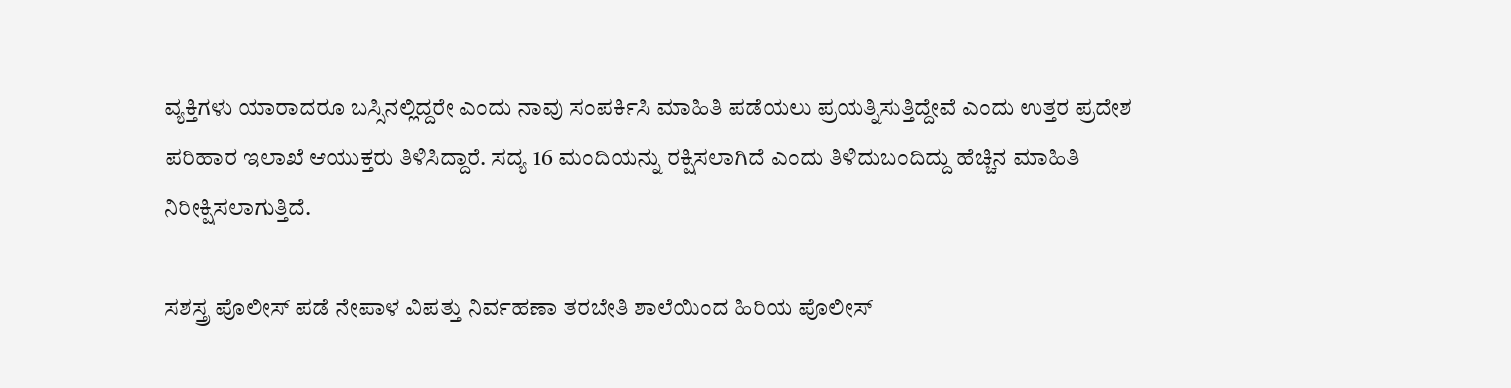ವ್ಯಕ್ತಿಗಳು ಯಾರಾದರೂ ಬಸ್ಸಿನಲ್ಲಿದ್ದರೇ ಎಂದು ನಾವು ಸಂಪರ್ಕಿಸಿ ಮಾಹಿತಿ ಪಡೆಯಲು ಪ್ರಯತ್ನಿಸುತ್ತಿದ್ದೇವೆ ಎಂದು ಉತ್ತರ ಪ್ರದೇಶ ಪರಿಹಾರ ಇಲಾಖೆ ಆಯುಕ್ತರು ತಿಳಿಸಿದ್ದಾರೆ. ಸದ್ಯ 16 ಮಂದಿಯನ್ನು ರಕ್ಷಿಸಲಾಗಿದೆ ಎಂದು ತಿಳಿದುಬಂದಿದ್ದು ಹೆಚ್ಚಿನ ಮಾಹಿತಿ ನಿರೀಕ್ಷಿಸಲಾಗುತ್ತಿದೆ.

ಸಶಸ್ತ್ರ ಪೊಲೀಸ್ ಪಡೆ ನೇಪಾಳ ವಿಪತ್ತು ನಿರ್ವಹಣಾ ತರಬೇತಿ ಶಾಲೆಯಿಂದ ಹಿರಿಯ ಪೊಲೀಸ್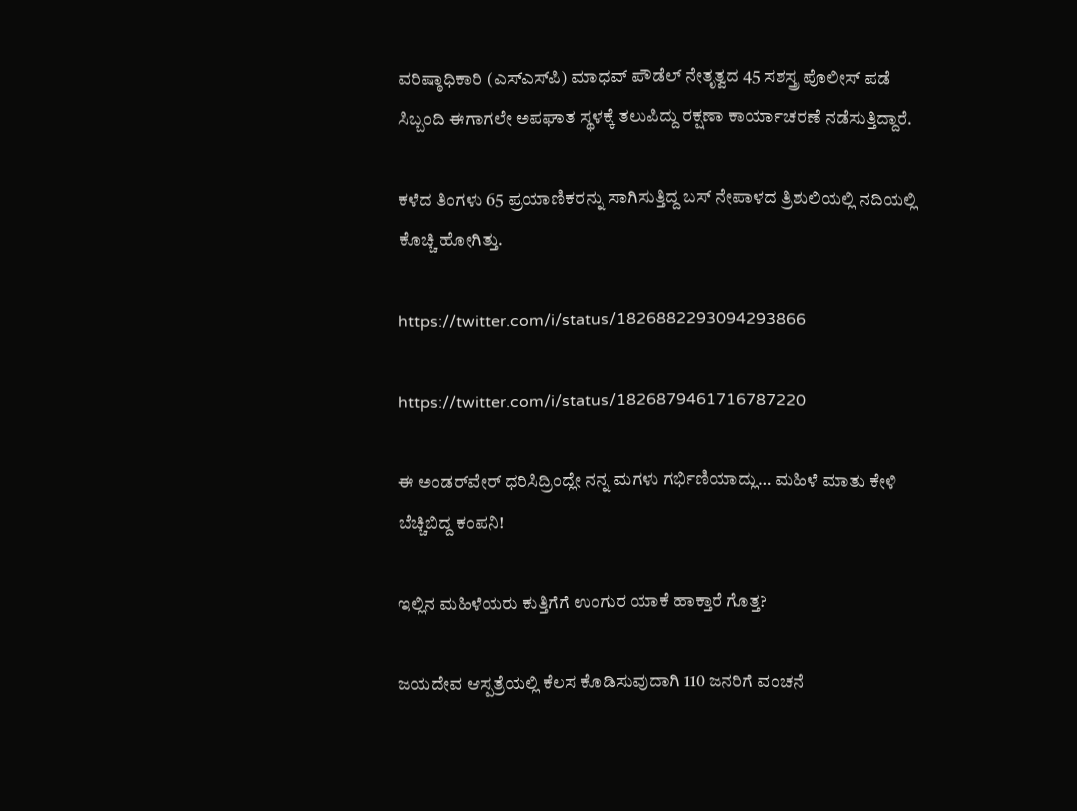ವರಿಷ್ಠಾಧಿಕಾರಿ (ಎಸ್‌ಎಸ್‌ಪಿ) ಮಾಧವ್ ಪೌಡೆಲ್ ನೇತೃತ್ವದ 45 ಸಶಸ್ತ್ರ ಪೊಲೀಸ್ ಪಡೆ ಸಿಬ್ಬಂದಿ ಈಗಾಗಲೇ ಅಪಘಾತ ಸ್ಥಳಕ್ಕೆ ತಲುಪಿದ್ದು ರಕ್ಷಣಾ ಕಾರ್ಯಾಚರಣೆ ನಡೆಸುತ್ತಿದ್ದಾರೆ.

ಕಳೆದ ತಿಂಗಳು 65 ಪ್ರಯಾಣಿಕರನ್ನು ಸಾಗಿಸುತ್ತಿದ್ದ ಬಸ್ ನೇಪಾಳದ ತ್ರಿಶುಲಿಯಲ್ಲಿ ನದಿಯಲ್ಲಿ ಕೊಚ್ಚಿ ಹೋಗಿತ್ತು.

https://twitter.com/i/status/1826882293094293866

https://twitter.com/i/status/1826879461716787220

ಈ ಅಂಡರ್‌ವೇರ್ ಧರಿಸಿದ್ರಿಂದ್ಲೇ ನನ್ನ ಮಗಳು ಗರ್ಭಿಣಿಯಾದ್ಲು… ಮಹಿಳೆ ಮಾತು‌ ಕೇಳಿ ಬೆಚ್ಚಿಬಿದ್ದ ಕಂಪನಿ!

ಇಲ್ಲಿನ ಮಹಿಳೆಯರು ಕುತ್ತಿಗೆಗೆ ಉಂಗುರ ಯಾಕೆ ಹಾಕ್ತಾರೆ ಗೊತ್ತ?

ಜಯದೇವ ಆಸ್ಪತ್ರೆಯಲ್ಲಿ ಕೆಲಸ ಕೊಡಿಸುವುದಾಗಿ 110 ಜನರಿಗೆ ವಂಚನೆ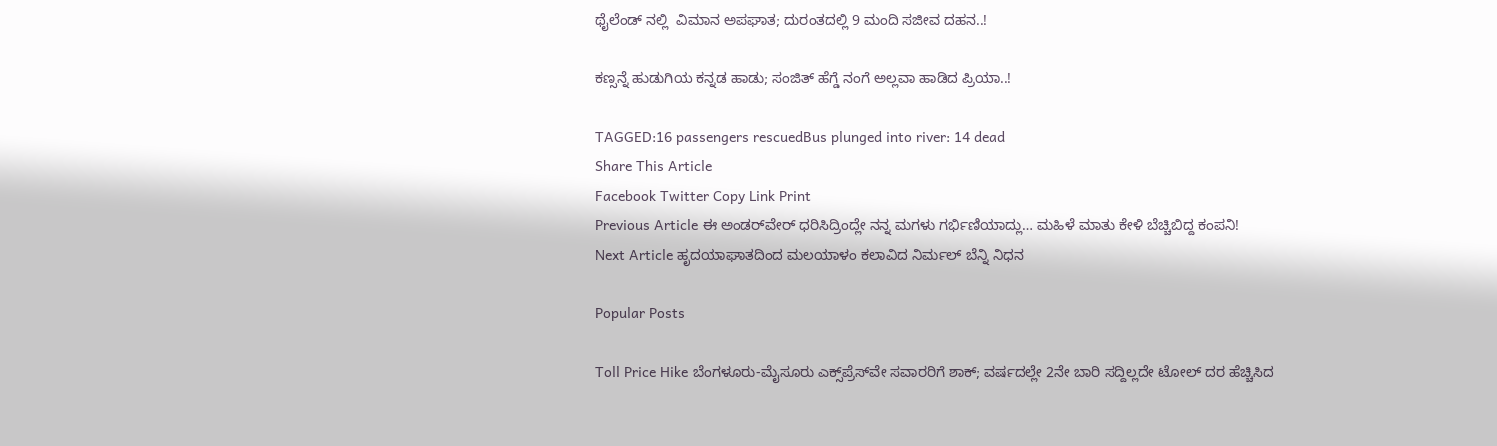ಥೈಲೆಂಡ್ ನಲ್ಲಿ  ವಿಮಾನ ಅಪಘಾತ; ದುರಂತದಲ್ಲಿ 9 ಮಂದಿ ಸಜೀವ ದಹನ..!

ಕಣ್ಸನ್ನೆ ಹುಡುಗಿಯ ಕನ್ನಡ ಹಾಡು; ಸಂಜಿತ್ ಹೆಗ್ಡೆ ನಂಗೆ ಅಲ್ಲವಾ ಹಾಡಿದ ಪ್ರಿಯಾ..!

TAGGED:16 passengers rescuedBus plunged into river: 14 dead
Share This Article
Facebook Twitter Copy Link Print
Previous Article ಈ ಅಂಡರ್‌ವೇರ್ ಧರಿಸಿದ್ರಿಂದ್ಲೇ ನನ್ನ ಮಗಳು ಗರ್ಭಿಣಿಯಾದ್ಲು… ಮಹಿಳೆ ಮಾತು‌ ಕೇಳಿ ಬೆಚ್ಚಿಬಿದ್ದ ಕಂಪನಿ!
Next Article ಹೃದಯಾಘಾತದಿಂದ ಮಲಯಾಳಂ ಕಲಾವಿದ ನಿರ್ಮಲ್ ಬೆನ್ನಿ ನಿಧನ

Popular Posts

Toll Price Hike ಬೆಂಗಳೂರು-ಮೈಸೂರು ಎಕ್ಸ್‌ಪ್ರೆಸ್‌ವೇ ಸವಾರರಿಗೆ ಶಾಕ್; ವರ್ಷದಲ್ಲೇ 2ನೇ ಬಾರಿ ಸದ್ದಿಲ್ಲದೇ ಟೋಲ್ ದರ ಹೆಚ್ಚಿಸಿದ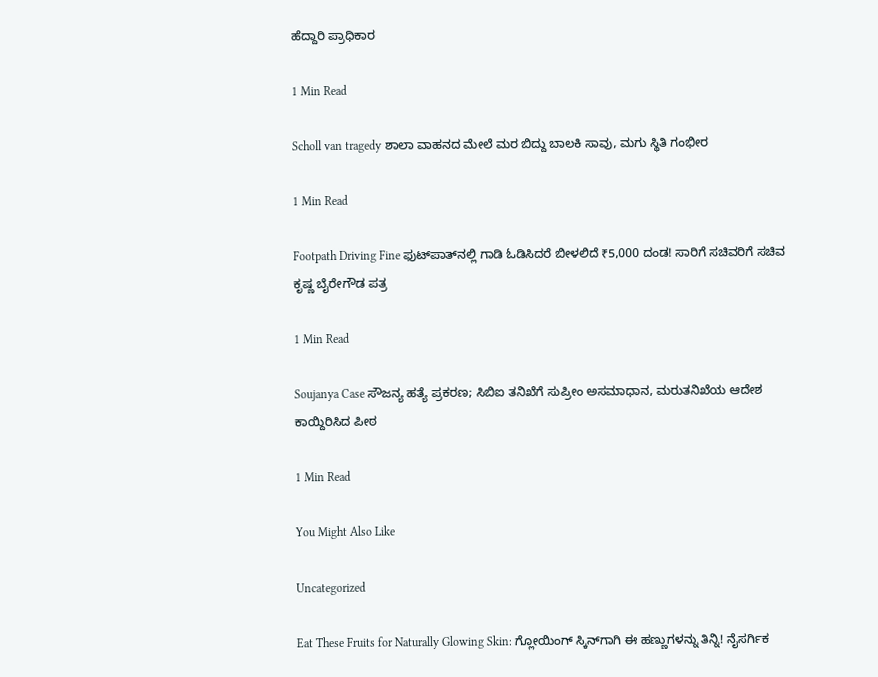ಹೆದ್ದಾರಿ ಪ್ರಾಧಿಕಾರ

1 Min Read

Scholl van tragedy ಶಾಲಾ ವಾಹನದ ಮೇಲೆ ಮರ ಬಿದ್ದು ಬಾಲಕಿ ಸಾವು, ಮಗು ಸ್ಥಿತಿ‌ ಗಂಭೀರ

1 Min Read

Footpath Driving Fine ಫುಟ್‌ಪಾತ್‌ನಲ್ಲಿ ಗಾಡಿ ಓಡಿಸಿದರೆ ಬೀಳಲಿದೆ ₹5,000 ದಂಡ! ಸಾರಿಗೆ ಸಚಿವರಿಗೆ ಸಚಿವ ಕೃಷ್ಣ ಬೈರೇಗೌಡ ಪತ್ರ

1 Min Read

Soujanya Case ಸೌಜನ್ಯ ಹತ್ಯೆ ಪ್ರಕರಣ; ಸಿಬಿಐ ತನಿಖೆಗೆ ಸುಪ್ರೀಂ ಅಸಮಾಧಾನ, ಮರುತನಿಖೆಯ ಆದೇಶ ಕಾಯ್ದಿರಿಸಿದ ಪೀಠ

1 Min Read

You Might Also Like

Uncategorized

Eat These Fruits for Naturally Glowing Skin: ಗ್ಲೋಯಿಂಗ್ ಸ್ಕಿನ್‌ಗಾಗಿ ಈ ಹಣ್ಣುಗಳನ್ನು ತಿನ್ನಿ! ನೈಸರ್ಗಿಕ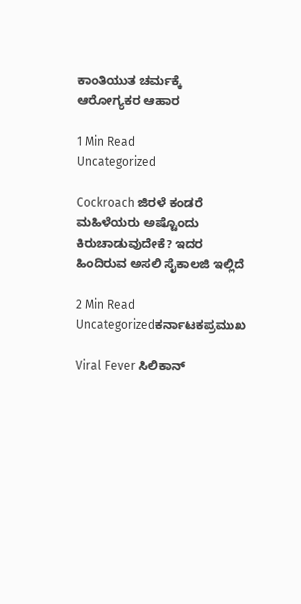ಕಾಂತಿಯುತ ಚರ್ಮಕ್ಕೆ ಆರೋಗ್ಯಕರ ಆಹಾರ

1 Min Read
Uncategorized

Cockroach ಜಿರಳೆ ಕಂಡರೆ ಮಹಿಳೆಯರು ಅಷ್ಟೊಂದು ಕಿರುಚಾಡುವುದೇಕೆ? ಇದರ ಹಿಂದಿರುವ ಅಸಲಿ ಸೈಕಾಲಜಿ ಇಲ್ಲಿದೆ

2 Min Read
Uncategorizedಕರ್ನಾಟಕಪ್ರಮುಖ

Viral Fever ಸಿಲಿಕಾನ್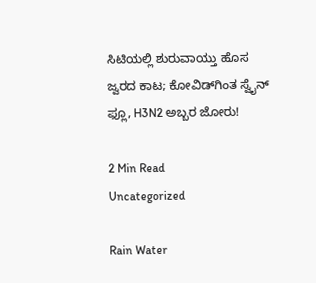ಸಿಟಿಯಲ್ಲಿ ಶುರುವಾಯ್ತು ಹೊಸ ಜ್ವರದ ಕಾಟ; ಕೋವಿಡ್‌ಗಿಂತ ಸ್ವೈನ್ ಫ್ಲೂ, H3N2 ಅಬ್ಬರ ಜೋರು!

2 Min Read
Uncategorized

Rain Water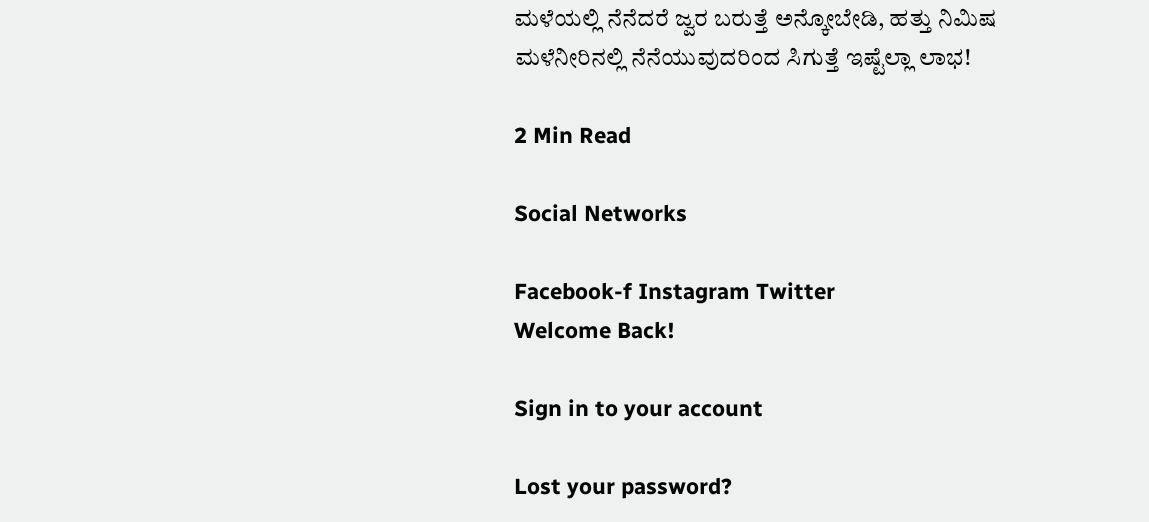ಮಳೆಯಲ್ಲಿ ನೆನೆದರೆ ಜ್ವರ ಬರುತ್ತೆ ಅನ್ಕೋಬೇಡಿ, ಹತ್ತು ನಿಮಿಷ ಮಳೆನೀರಿನಲ್ಲಿ ನೆನೆಯುವುದರಿಂದ ಸಿಗುತ್ತೆ ಇಷ್ಟೆಲ್ಲಾ ಲಾಭ!

2 Min Read

Social Networks

Facebook-f Instagram Twitter
Welcome Back!

Sign in to your account

Lost your password?